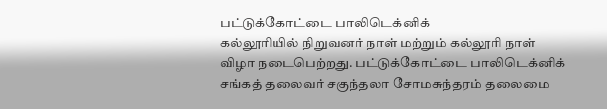பட்டுக்கோட்டை பாலிடெக்னிக்
கல்லூரியில் நிறுவனர் நாள் மற்றும் கல்லூரி நாள் விழா நடைபெற்றது. பட்டுக்கோட்டை பாலிடெக்னிக்
சங்கத் தலைவர் சகுந்தலா சோமசுந்தரம் தலைமை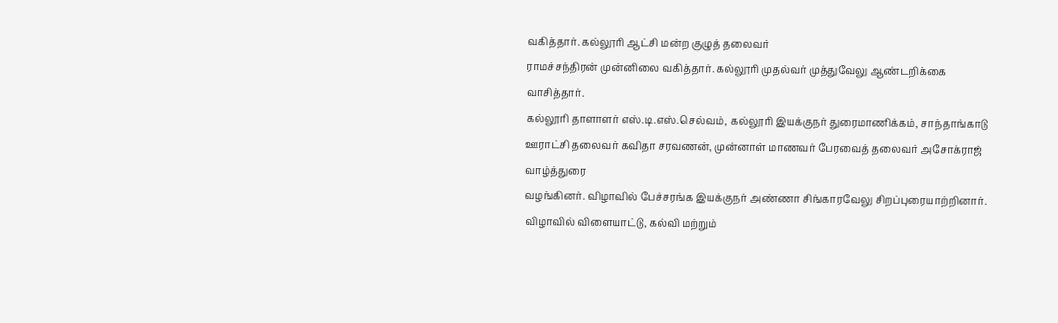வகித்தார். கல்லூரி ஆட்சி மன்ற குழுத் தலைவர்
ராமச்சந்திரன் முன்னிலை வகித்தார். கல்லூரி முதல்வர் முத்துவேலு ஆண்டறிக்கை வாசித்தார்.
கல்லூரி தாளாளர் எஸ்.டி.எஸ்.செல்வம், கல்லூரி இயக்குநர் துரைமாணிக்கம், சாந்தாங்காடு
ஊராட்சி தலைவர் கவிதா சரவணன், முன்னாள் மாணவர் பேரவைத் தலைவர் அசோக்ராஜ் வாழ்த்துரை
வழங்கினர். விழாவில் பேச்சரங்க இயக்குநர் அண்ணா சிங்காரவேலு சிறப்புரையாற்றினார்.
விழாவில் விளையாட்டு, கல்வி மற்றும்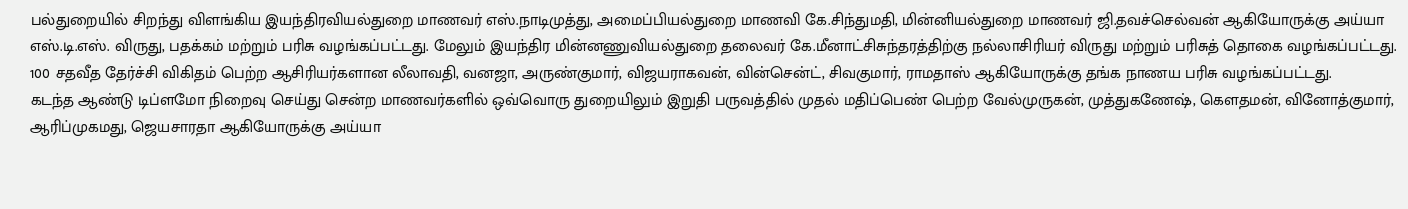பல்துறையில் சிறந்து விளங்கிய இயந்திரவியல்துறை மாணவர் எஸ்.நாடிமுத்து, அமைப்பியல்துறை மாணவி கே.சிந்துமதி, மின்னியல்துறை மாணவர் ஜி.தவச்செல்வன் ஆகியோருக்கு அய்யா எஸ்.டி.எஸ். விருது, பதக்கம் மற்றும் பரிசு வழங்கப்பட்டது. மேலும் இயந்திர மின்னணுவியல்துறை தலைவர் கே.மீனாட்சிசுந்தரத்திற்கு நல்லாசிரியர் விருது மற்றும் பரிசுத் தொகை வழங்கப்பட்டது. 100 சதவீத தேர்ச்சி விகிதம் பெற்ற ஆசிரியர்களான லீலாவதி, வனஜா, அருண்குமார், விஜயராகவன், வின்சென்ட், சிவகுமார், ராமதாஸ் ஆகியோருக்கு தங்க நாணய பரிசு வழங்கப்பட்டது.
கடந்த ஆண்டு டிப்ளமோ நிறைவு செய்து சென்ற மாணவர்களில் ஒவ்வொரு துறையிலும் இறுதி பருவத்தில் முதல் மதிப்பெண் பெற்ற வேல்முருகன், முத்துகணேஷ், கௌதமன், வினோத்குமார், ஆரிப்முகமது, ஜெயசாரதா ஆகியோருக்கு அய்யா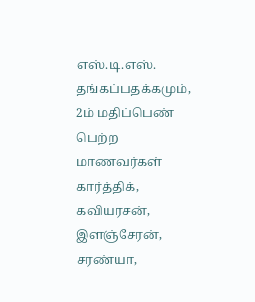எஸ்.டி.எஸ். தங்கப்பதக்கமும், 2ம் மதிப்பெண் பெற்ற மாணவர்கள் கார்த்திக், கவியரசன், இளஞ்சேரன், சரண்யா,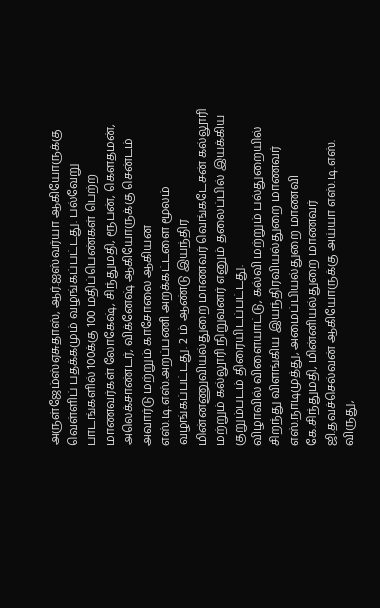அருள்ஜேம்ஸ்ஏசுதாஸ், ஆர்.ஐஸ்வர்யா ஆகியோருக்கு வெள்ளிப் பதக்கமும் வழங்கப்பட்டது. பல்வேறு பாடங்களில் 100க்கு 100 மதிப்பெண்கள் பெற்ற மாணவர்கள் லோகேஷ், சிந்துமதி, ரூபன், கௌதமன், அலெக்சாண்டர், விக்னேஷ் ஆகியோருக்கு சென்டம் அவார்டு மற்றும் காசோலை ஆகியன எஸ்.டி.எஸ்.அறப்பணி அறக்கட்டளை மூலம் வழங்கப்பட்டது. 2 ம் ஆண்டு இயந்திர மின்னணுவியல்துறை மாணவர் வெங்கடேசன் கல்லூரி மற்றும் கல்லூரி நிறுவனர் எனும் தலைப்பில் இயக்கிய குறும்படம் திரையிடப்பட்டது.
விழாவில் விளையாட்டு, கல்வி மற்றும் பல்துறையில் சிறந்து விளங்கிய இயந்திரவியல்துறை மாணவர் எஸ்.நாடிமுத்து, அமைப்பியல்துறை மாணவி கே.சிந்துமதி, மின்னியல்துறை மாணவர் ஜி.தவச்செல்வன் ஆகியோருக்கு அய்யா எஸ்.டி.எஸ். விருது,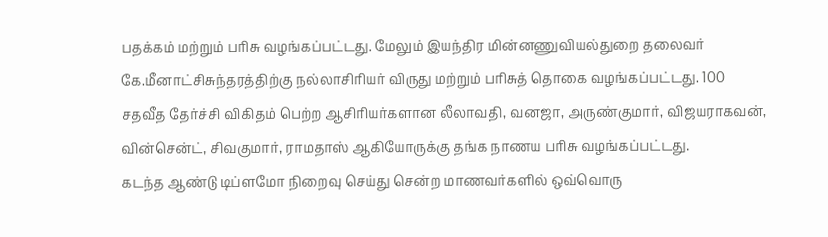பதக்கம் மற்றும் பரிசு வழங்கப்பட்டது. மேலும் இயந்திர மின்னணுவியல்துறை தலைவர் கே.மீனாட்சிசுந்தரத்திற்கு நல்லாசிரியர் விருது மற்றும் பரிசுத் தொகை வழங்கப்பட்டது. 100 சதவீத தேர்ச்சி விகிதம் பெற்ற ஆசிரியர்களான லீலாவதி, வனஜா, அருண்குமார், விஜயராகவன், வின்சென்ட், சிவகுமார், ராமதாஸ் ஆகியோருக்கு தங்க நாணய பரிசு வழங்கப்பட்டது.
கடந்த ஆண்டு டிப்ளமோ நிறைவு செய்து சென்ற மாணவர்களில் ஒவ்வொரு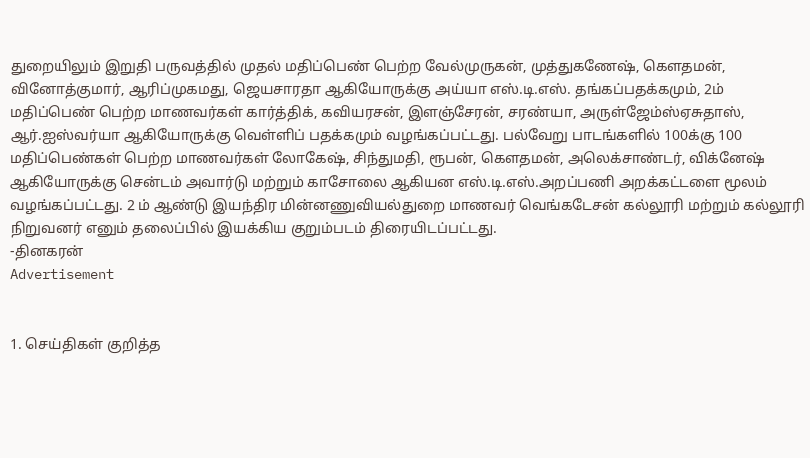துறையிலும் இறுதி பருவத்தில் முதல் மதிப்பெண் பெற்ற வேல்முருகன், முத்துகணேஷ், கௌதமன், வினோத்குமார், ஆரிப்முகமது, ஜெயசாரதா ஆகியோருக்கு அய்யா எஸ்.டி.எஸ். தங்கப்பதக்கமும், 2ம் மதிப்பெண் பெற்ற மாணவர்கள் கார்த்திக், கவியரசன், இளஞ்சேரன், சரண்யா, அருள்ஜேம்ஸ்ஏசுதாஸ், ஆர்.ஐஸ்வர்யா ஆகியோருக்கு வெள்ளிப் பதக்கமும் வழங்கப்பட்டது. பல்வேறு பாடங்களில் 100க்கு 100 மதிப்பெண்கள் பெற்ற மாணவர்கள் லோகேஷ், சிந்துமதி, ரூபன், கௌதமன், அலெக்சாண்டர், விக்னேஷ் ஆகியோருக்கு சென்டம் அவார்டு மற்றும் காசோலை ஆகியன எஸ்.டி.எஸ்.அறப்பணி அறக்கட்டளை மூலம் வழங்கப்பட்டது. 2 ம் ஆண்டு இயந்திர மின்னணுவியல்துறை மாணவர் வெங்கடேசன் கல்லூரி மற்றும் கல்லூரி நிறுவனர் எனும் தலைப்பில் இயக்கிய குறும்படம் திரையிடப்பட்டது.
-தினகரன்
Advertisement


1. செய்திகள் குறித்த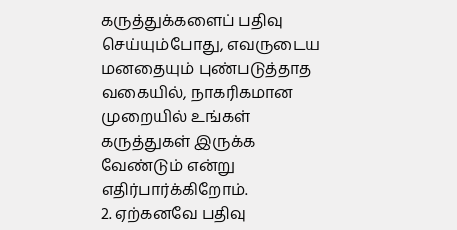கருத்துக்களைப் பதிவு செய்யும்போது, எவருடைய மனதையும் புண்படுத்தாத வகையில், நாகரிகமான முறையில் உங்கள் கருத்துகள் இருக்க வேண்டும் என்று எதிர்பார்க்கிறோம்.
2. ஏற்கனவே பதிவு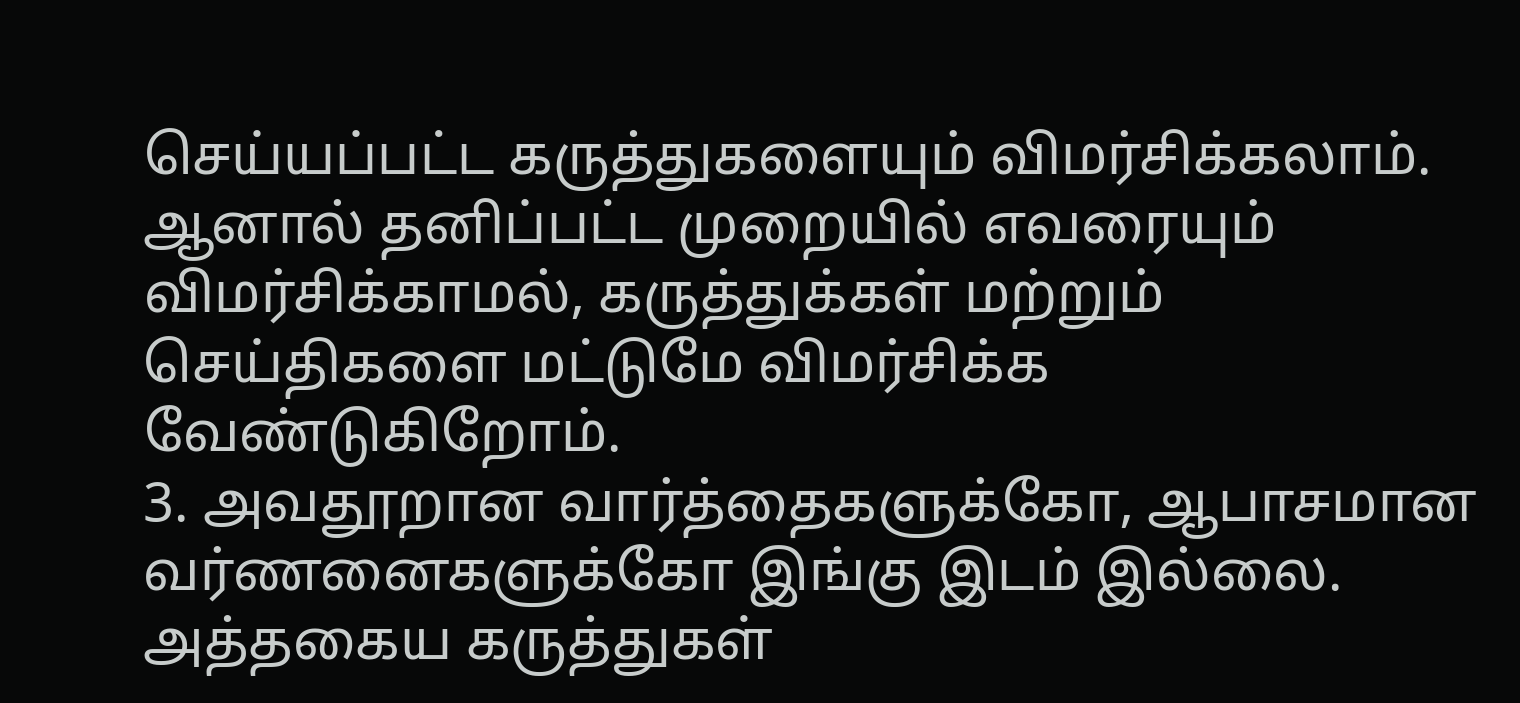செய்யப்பட்ட கருத்துகளையும் விமர்சிக்கலாம். ஆனால் தனிப்பட்ட முறையில் எவரையும் விமர்சிக்காமல், கருத்துக்கள் மற்றும் செய்திகளை மட்டுமே விமர்சிக்க வேண்டுகிறோம்.
3. அவதூறான வார்த்தைகளுக்கோ, ஆபாசமான வர்ணனைகளுக்கோ இங்கு இடம் இல்லை. அத்தகைய கருத்துகள்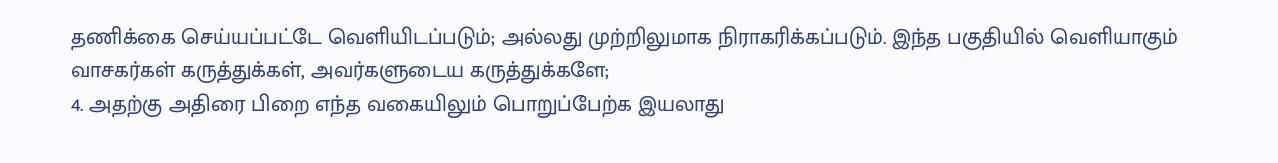தணிக்கை செய்யப்பட்டே வெளியிடப்படும்; அல்லது முற்றிலுமாக நிராகரிக்கப்படும். இந்த பகுதியில் வெளியாகும் வாசகர்கள் கருத்துக்கள், அவர்களுடைய கருத்துக்களே;
4. அதற்கு அதிரை பிறை எந்த வகையிலும் பொறுப்பேற்க இயலாது